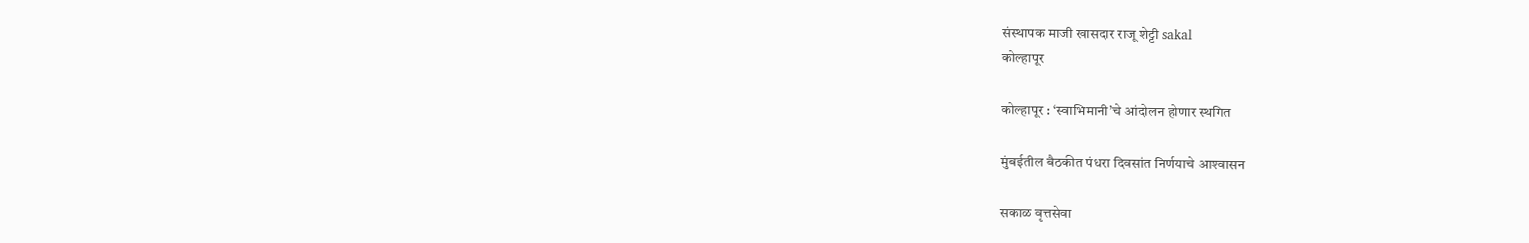संस्थापक माजी खासदार राजू शेट्टी sakal
कोल्हापूर

कोल्हापूर : ‘स्वाभिमानी’चे आंदोलन होणार स्थगित

मुंबईतील बैठकीत पंधरा दिवसांत निर्णयाचे आश्‍वासन

सकाळ वृत्तसेवा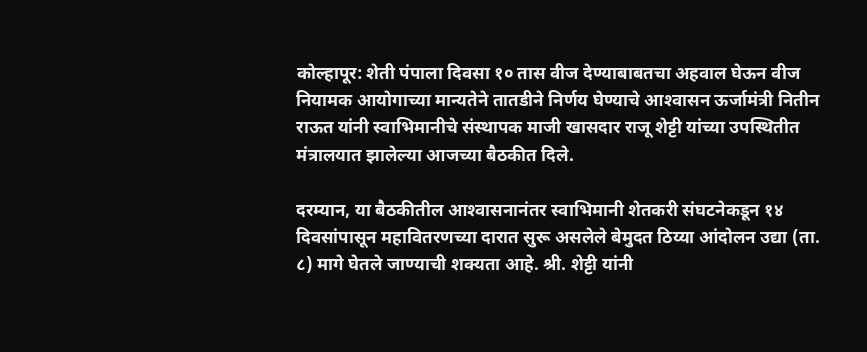कोल्हापूर: शेती पंपाला दिवसा १० तास वीज देण्याबाबतचा अहवाल घेऊन वीज नियामक आयोगाच्या मान्यतेने तातडीने निर्णय घेण्याचे आश्‍वासन ऊर्जामंत्री नितीन राऊत यांनी स्वाभिमानीचे संस्थापक माजी खासदार राजू शेट्टी यांच्या उपस्थितीत मंत्रालयात झालेल्या आजच्या बैठकीत दिले.

दरम्यान, या बैठकीतील आश्‍वासनानंतर स्वाभिमानी शेतकरी संघटनेकडून १४ दिवसांपासून महावितरणच्या दारात सुरू असलेले बेमुदत ठिय्या आंदोलन उद्या (ता. ८) मागे घेतले जाण्याची शक्यता आहे. श्री. शेट्टी यांनी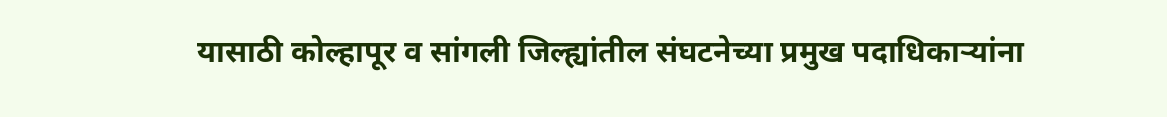यासाठी कोल्हापूर व सांगली जिल्ह्यांतील संघटनेच्या प्रमुख पदाधिकाऱ्यांना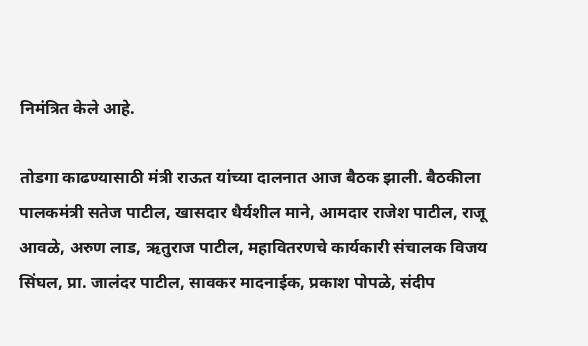निमंत्रित केले आहे.

तोडगा काढण्यासाठी मंत्री राऊत यांच्या दालनात आज बैठक झाली. बैठकीला पालकमंत्री सतेज पाटील, खासदार धैर्यशील माने, आमदार राजेश पाटील, राजू आवळे, अरुण लाड, ऋतुराज पाटील, महावितरणचे कार्यकारी संचालक विजय सिंघल, प्रा. जालंदर पाटील, सावकर मादनाईक, प्रकाश पोपळे, संदीप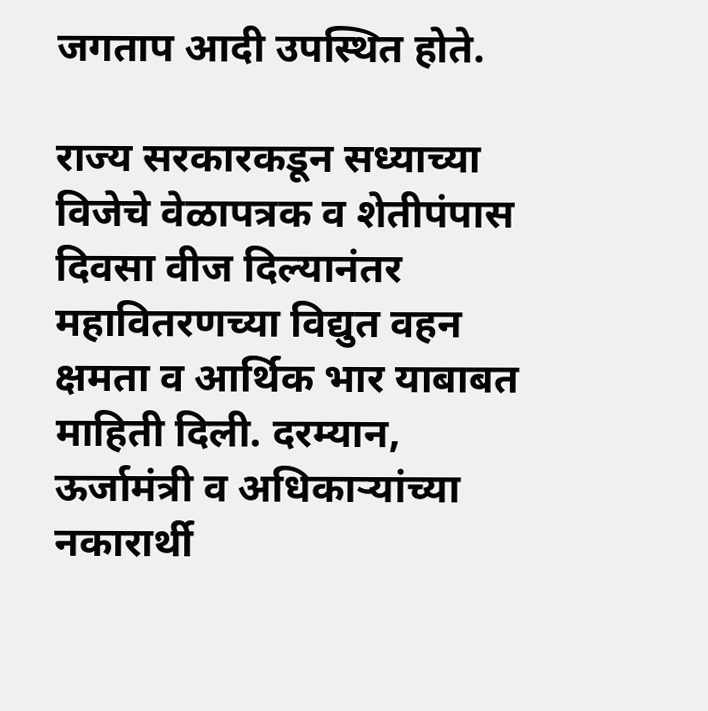जगताप आदी उपस्थित होते.

राज्य सरकारकडून सध्याच्या विजेचे वेळापत्रक व शेतीपंपास दिवसा वीज दिल्यानंतर महावितरणच्या विद्युत वहन क्षमता व आर्थिक भार याबाबत माहिती दिली. दरम्यान, ऊर्जामंत्री व अधिकाऱ्यांच्या नकारार्थी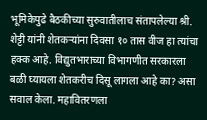भूमिकेपुढे बैठकीच्या सुरुवातीलाच संतापलेल्या श्री. शेट्टी यांनी शेतकऱ्यांना दिवसा १० तास वीज हा त्यांचा हक्क आहे. विद्युतभाराच्या विभागणीत सरकारला बळी घ्यायला शेतकरीच दिसू लागला आहे का? असा सवाल केला. महावितरणला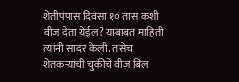शेतीपंपास दिवसा १० तास कशी वीज देता येईल? याबाबत माहिती त्यांनी सादर केली. तसेच शेतकऱ्यांची चुकीचे वीज बिल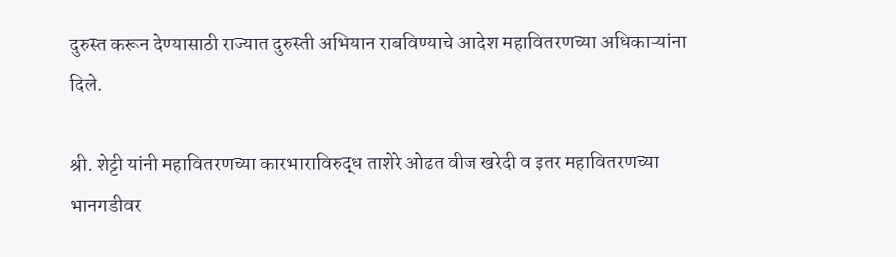दुरुस्त करून देण्यासाठी राज्यात दुरुस्ती अभियान राबविण्याचे आदेश महावितरणच्या अधिकाऱ्यांना दिले.

श्री. शेट्टी यांनी महावितरणच्या कारभाराविरुद्ध ताशेरे ओढत वीज खरेदी व इतर महावितरणच्या भानगडीवर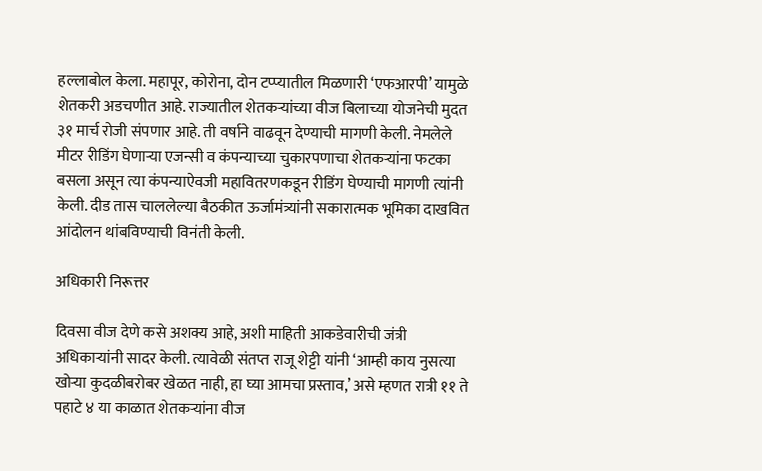हल्लाबोल केला. महापूर, कोरोना, दोन टप्प्यातील मिळणारी ‘एफआरपी’ यामुळे शेतकरी अडचणीत आहे. राज्यातील शेतकऱ्यांच्या वीज बिलाच्या योजनेची मुदत ३१ मार्च रोजी संपणार आहे. ती वर्षाने वाढवून देण्याची मागणी केली. नेमलेले मीटर रीडिंग घेणाऱ्या एजन्सी व कंपन्याच्या चुकारपणाचा शेतकऱ्यांना फटका बसला असून त्या कंपन्याऐवजी महावितरणकडून रीडिंग घेण्याची मागणी त्यांनी केली. दीड तास चाललेल्या बैठकीत ऊर्जामंत्र्यांनी सकारात्मक भूमिका दाखवित आंदोलन थांबविण्याची विनंती केली.

अधिकारी निरूत्तर

दिवसा वीज देणे कसे अशक्य आहे, अशी माहिती आकडेवारीची जंत्री अधिकाऱ्यांनी सादर केली. त्यावेळी संतप्त राजू शेट्टी यांनी ‘आम्ही काय नुसत्या खोऱ्या कुदळीबरोबर खेळत नाही, हा घ्या आमचा प्रस्ताव,’ असे म्हणत रात्री ११ ते पहाटे ४ या काळात शेतकऱ्यांना वीज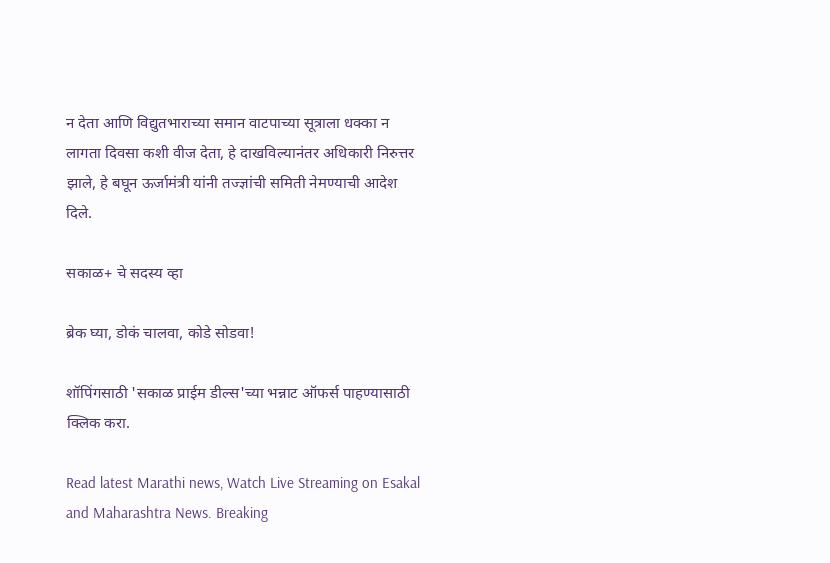न देता आणि विद्युतभाराच्या समान वाटपाच्या सूत्राला धक्का न लागता दिवसा कशी वीज देता, हे दाखविल्यानंतर अधिकारी निरुत्तर झाले, हे बघून ऊर्जामंत्री यांनी तज्ज्ञांची समिती नेमण्याची आदेश दिले.

सकाळ+ चे सदस्य व्हा

ब्रेक घ्या, डोकं चालवा, कोडे सोडवा!

शॉपिंगसाठी 'सकाळ प्राईम डील्स'च्या भन्नाट ऑफर्स पाहण्यासाठी क्लिक करा.

Read latest Marathi news, Watch Live Streaming on Esakal and Maharashtra News. Breaking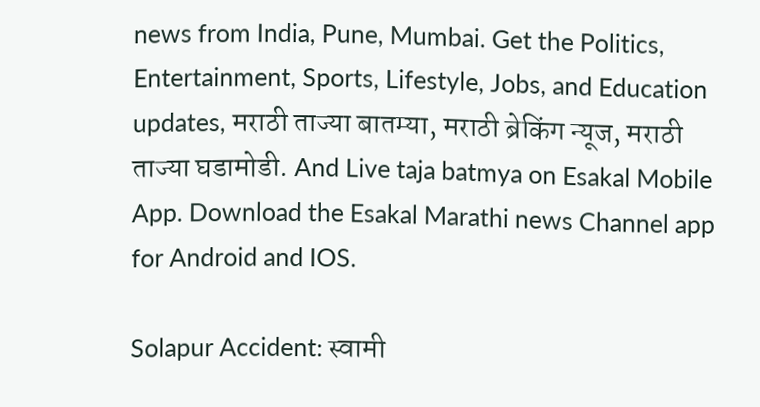news from India, Pune, Mumbai. Get the Politics, Entertainment, Sports, Lifestyle, Jobs, and Education updates, मराठी ताज्या बातम्या, मराठी ब्रेकिंग न्यूज, मराठी ताज्या घडामोडी. And Live taja batmya on Esakal Mobile App. Download the Esakal Marathi news Channel app for Android and IOS.

Solapur Accident: स्वामी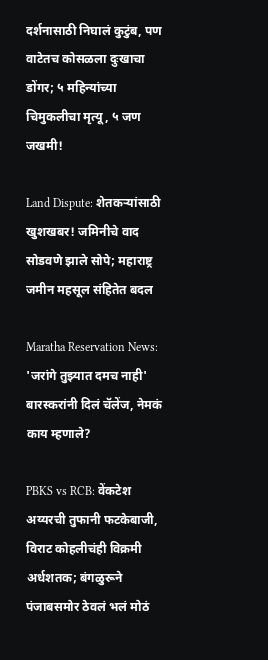दर्शनासाठी निघालं कुटुंब, पण वाटेतच कोसळला दुःखाचा डोंगर; ५ महिन्यांच्या चिमुकलीचा मृत्यू, ५ जण जखमी!

Land Dispute: शेतकऱ्यांसाठी खुशखबर! जमिनीचे वाद सोडवणे झाले सोपे; महाराष्ट्र जमीन महसूल संहितेत बदल

Maratha Reservation News: 'जरांगे तुझ्यात दमच नाही' बारस्करांनी दिलं चॅलेंज, नेमकं काय म्हणाले?

PBKS vs RCB: वेंकटेश अय्यरची तुफानी फटकेबाजी, विराट कोहलीचंही विक्रमी अर्धशतक; बंगळुरूने पंजाबसमोर ठेवलं भलं मोठं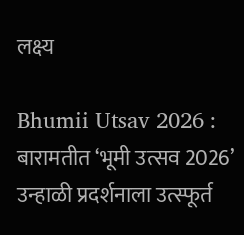लक्ष्य

Bhumii Utsav 2026 : बारामतीत ‘भूमी उत्सव 2026’ उन्हाळी प्रदर्शनाला उत्स्फूर्त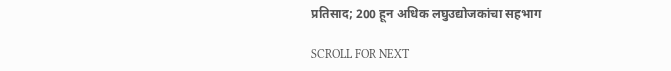प्रतिसाद; 200 हून अधिक लघुउद्योजकांचा सहभाग

SCROLL FOR NEXT